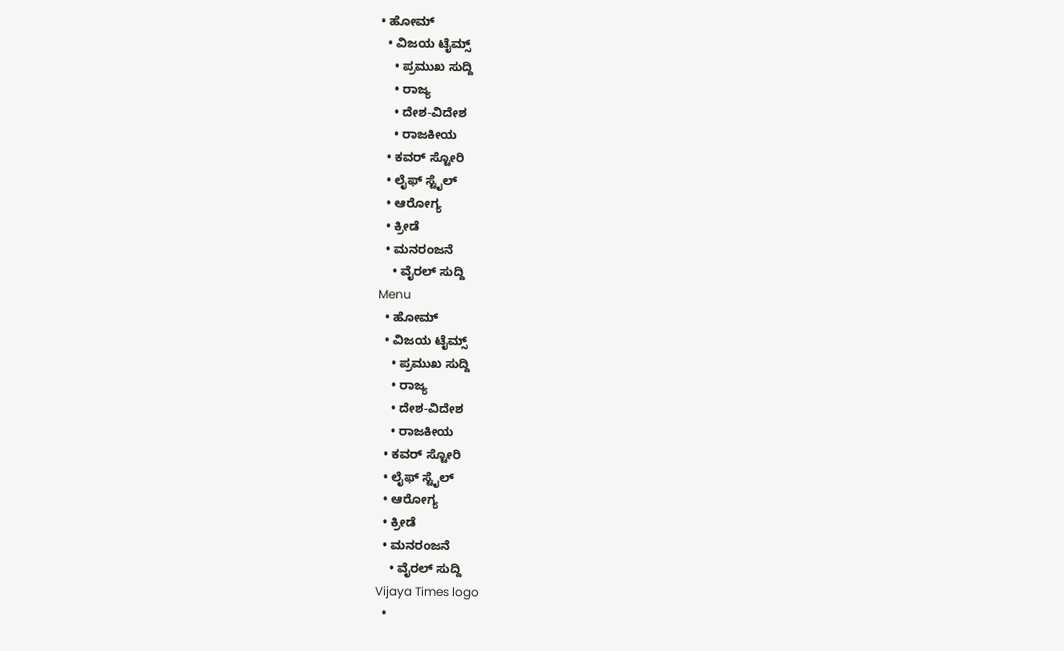• ಹೋಮ್
  • ವಿಜಯ ಟೈಮ್ಸ್‌
    • ಪ್ರಮುಖ ಸುದ್ದಿ
    • ರಾಜ್ಯ
    • ದೇಶ-ವಿದೇಶ
    • ರಾಜಕೀಯ
  • ಕವರ್‌ ಸ್ಟೋರಿ
  • ಲೈಫ್ ಸ್ಟೈಲ್
  • ಆರೋಗ್ಯ
  • ಕ್ರೀಡೆ
  • ಮನರಂಜನೆ
    • ವೈರಲ್ ಸುದ್ದಿ
Menu
  • ಹೋಮ್
  • ವಿಜಯ ಟೈಮ್ಸ್‌
    • ಪ್ರಮುಖ ಸುದ್ದಿ
    • ರಾಜ್ಯ
    • ದೇಶ-ವಿದೇಶ
    • ರಾಜಕೀಯ
  • ಕವರ್‌ ಸ್ಟೋರಿ
  • ಲೈಫ್ ಸ್ಟೈಲ್
  • ಆರೋಗ್ಯ
  • ಕ್ರೀಡೆ
  • ಮನರಂಜನೆ
    • ವೈರಲ್ ಸುದ್ದಿ
Vijaya Times logo
  •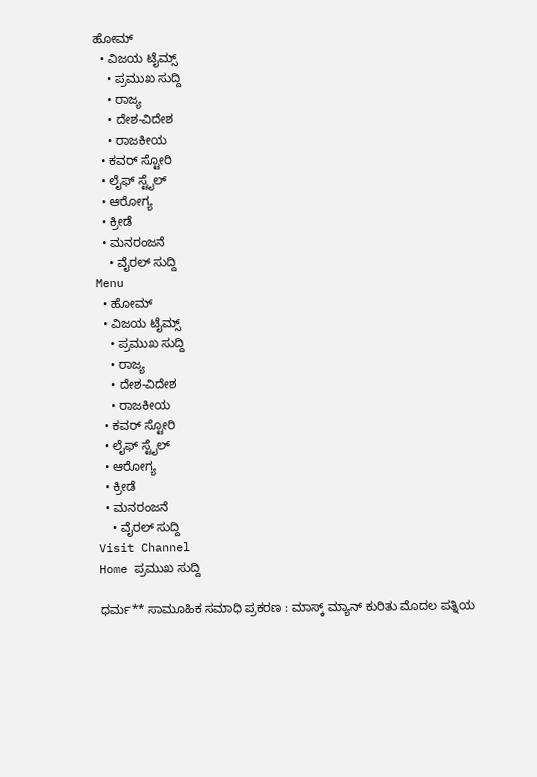ಹೋಮ್
  • ವಿಜಯ ಟೈಮ್ಸ್‌
    • ಪ್ರಮುಖ ಸುದ್ದಿ
    • ರಾಜ್ಯ
    • ದೇಶ-ವಿದೇಶ
    • ರಾಜಕೀಯ
  • ಕವರ್‌ ಸ್ಟೋರಿ
  • ಲೈಫ್ ಸ್ಟೈಲ್
  • ಆರೋಗ್ಯ
  • ಕ್ರೀಡೆ
  • ಮನರಂಜನೆ
    • ವೈರಲ್ ಸುದ್ದಿ
Menu
  • ಹೋಮ್
  • ವಿಜಯ ಟೈಮ್ಸ್‌
    • ಪ್ರಮುಖ ಸುದ್ದಿ
    • ರಾಜ್ಯ
    • ದೇಶ-ವಿದೇಶ
    • ರಾಜಕೀಯ
  • ಕವರ್‌ ಸ್ಟೋರಿ
  • ಲೈಫ್ ಸ್ಟೈಲ್
  • ಆರೋಗ್ಯ
  • ಕ್ರೀಡೆ
  • ಮನರಂಜನೆ
    • ವೈರಲ್ ಸುದ್ದಿ
Visit Channel
Home ಪ್ರಮುಖ ಸುದ್ದಿ

ಧರ್ಮ** ಸಾಮೂಹಿಕ ಸಮಾಧಿ ಪ್ರಕರಣ : ಮಾಸ್ಕ್ ಮ್ಯಾನ್ ಕುರಿತು ಮೊದಲ ಪತ್ನಿಯ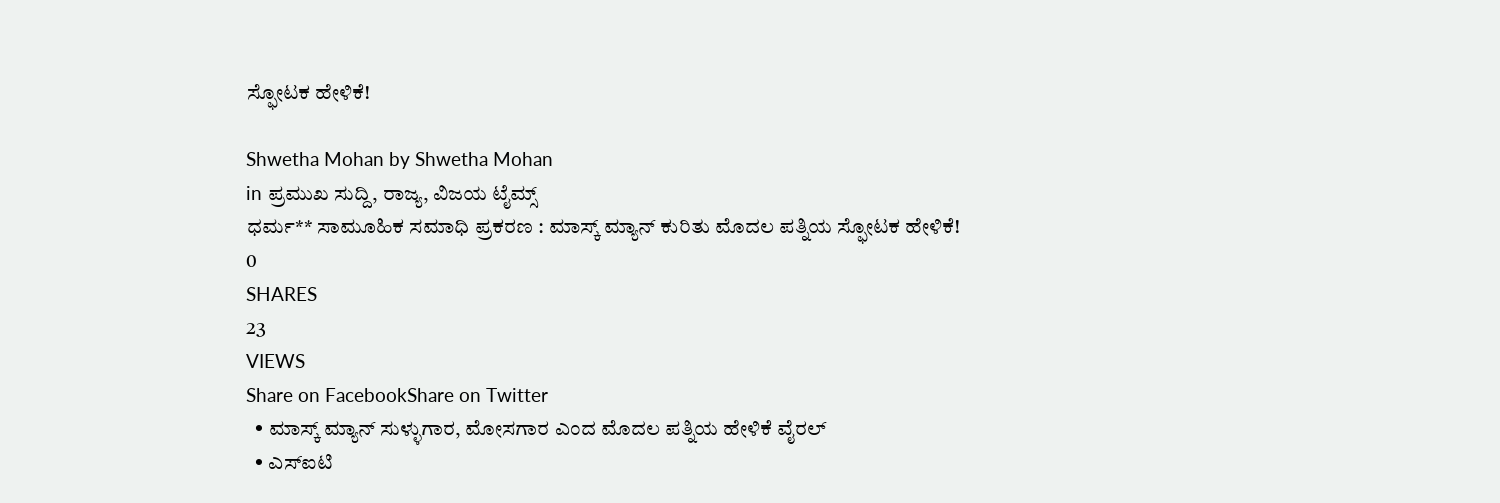ಸ್ಫೋಟಕ ಹೇಳಿಕೆ!

Shwetha Mohan by Shwetha Mohan
in ಪ್ರಮುಖ ಸುದ್ದಿ, ರಾಜ್ಯ, ವಿಜಯ ಟೈಮ್ಸ್‌
ಧರ್ಮ** ಸಾಮೂಹಿಕ ಸಮಾಧಿ ಪ್ರಕರಣ : ಮಾಸ್ಕ್ ಮ್ಯಾನ್ ಕುರಿತು ಮೊದಲ ಪತ್ನಿಯ ಸ್ಫೋಟಕ ಹೇಳಿಕೆ!
0
SHARES
23
VIEWS
Share on FacebookShare on Twitter
  • ಮಾಸ್ಕ್ ಮ್ಯಾನ್ ಸುಳ್ಳುಗಾರ, ಮೋಸಗಾರ ಎಂದ ಮೊದಲ ಪತ್ನಿಯ ಹೇಳಿಕೆ ವೈರಲ್
  • ಎಸ್‌ಐಟಿ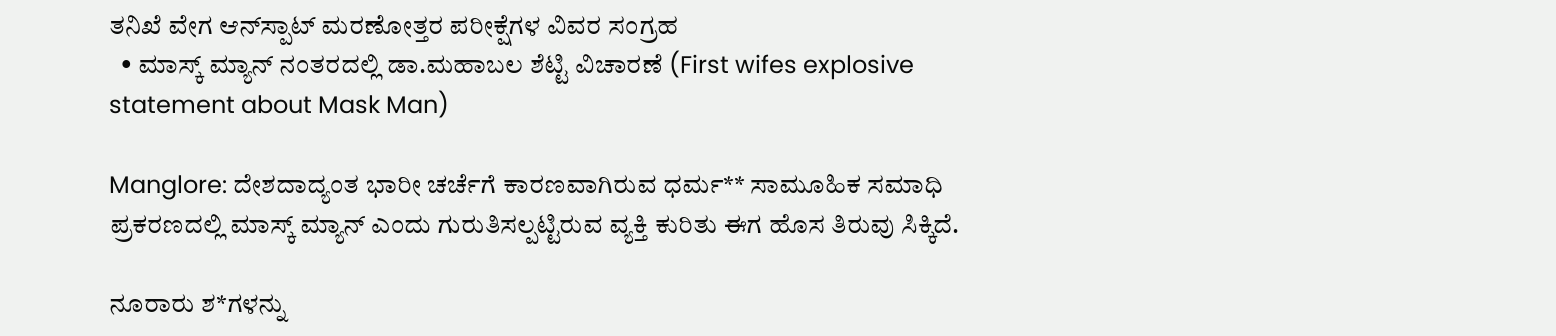ತನಿಖೆ ವೇಗ ಆನ್‌ಸ್ಪಾಟ್ ಮರಣೋತ್ತರ ಪರೀಕ್ಷೆಗಳ ವಿವರ ಸಂಗ್ರಹ
  • ಮಾಸ್ಕ್ ಮ್ಯಾನ್ ನಂತರದಲ್ಲಿ ಡಾ.ಮಹಾಬಲ ಶೆಟ್ಟಿ ವಿಚಾರಣೆ (First wifes explosive statement about Mask Man)

Manglore: ದೇಶದಾದ್ಯಂತ ಭಾರೀ ಚರ್ಚೆಗೆ ಕಾರಣವಾಗಿರುವ ಧರ್ಮ** ಸಾಮೂಹಿಕ ಸಮಾಧಿ ಪ್ರಕರಣದಲ್ಲಿ ಮಾಸ್ಕ್ ಮ್ಯಾನ್ ಎಂದು ಗುರುತಿಸಲ್ಪಟ್ಟಿರುವ ವ್ಯಕ್ತಿ ಕುರಿತು ಈಗ ಹೊಸ ತಿರುವು ಸಿಕ್ಕಿದೆ.

ನೂರಾರು ಶ*ಗಳನ್ನು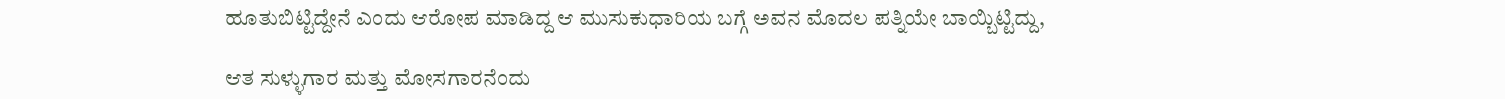ಹೂತುಬಿಟ್ಟಿದ್ದೇನೆ ಎಂದು ಆರೋಪ ಮಾಡಿದ್ದ ಆ ಮುಸುಕುಧಾರಿಯ ಬಗ್ಗೆ ಅವನ ಮೊದಲ ಪತ್ನಿಯೇ ಬಾಯ್ಬಿಟ್ಟಿದ್ದು,

ಆತ ಸುಳ್ಳುಗಾರ ಮತ್ತು ಮೋಸಗಾರನೆಂದು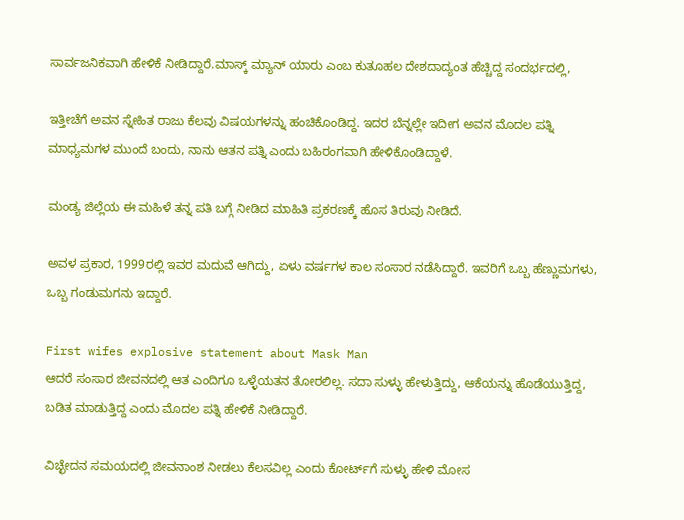ಸಾರ್ವಜನಿಕವಾಗಿ ಹೇಳಿಕೆ ನೀಡಿದ್ದಾರೆ.ಮಾಸ್ಕ್ ಮ್ಯಾನ್ ಯಾರು ಎಂಬ ಕುತೂಹಲ ದೇಶದಾದ್ಯಂತ ಹೆಚ್ಚಿದ್ದ ಸಂದರ್ಭದಲ್ಲಿ,

ಇತ್ತೀಚೆಗೆ ಅವನ ಸ್ನೇಹಿತ ರಾಜು ಕೆಲವು ವಿಷಯಗಳನ್ನು ಹಂಚಿಕೊಂಡಿದ್ದ. ಇದರ ಬೆನ್ನಲ್ಲೇ ಇದೀಗ ಅವನ ಮೊದಲ ಪತ್ನಿ ಮಾಧ್ಯಮಗಳ ಮುಂದೆ ಬಂದು, ನಾನು ಆತನ ಪತ್ನಿ ಎಂದು ಬಹಿರಂಗವಾಗಿ ಹೇಳಿಕೊಂಡಿದ್ದಾಳೆ.

ಮಂಡ್ಯ ಜಿಲ್ಲೆಯ ಈ ಮಹಿಳೆ ತನ್ನ ಪತಿ ಬಗ್ಗೆ ನೀಡಿದ ಮಾಹಿತಿ ಪ್ರಕರಣಕ್ಕೆ ಹೊಸ ತಿರುವು ನೀಡಿದೆ.

ಅವಳ ಪ್ರಕಾರ, 1999ರಲ್ಲಿ ಇವರ ಮದುವೆ ಆಗಿದ್ದು, ಏಳು ವರ್ಷಗಳ ಕಾಲ ಸಂಸಾರ ನಡೆಸಿದ್ದಾರೆ. ಇವರಿಗೆ ಒಬ್ಬ ಹೆಣ್ಣುಮಗಳು, ಒಬ್ಬ ಗಂಡುಮಗನು ಇದ್ದಾರೆ.

First wifes explosive statement about Mask Man
ಆದರೆ ಸಂಸಾರ ಜೀವನದಲ್ಲಿ ಆತ ಎಂದಿಗೂ ಒಳ್ಳೆಯತನ ತೋರಲಿಲ್ಲ. ಸದಾ ಸುಳ್ಳು ಹೇಳುತ್ತಿದ್ದು, ಆಕೆಯನ್ನು ಹೊಡೆಯುತ್ತಿದ್ದ, ಬಡಿತ ಮಾಡುತ್ತಿದ್ದ ಎಂದು ಮೊದಲ ಪತ್ನಿ ಹೇಳಿಕೆ ನೀಡಿದ್ದಾರೆ.

ವಿಚ್ಛೇದನ ಸಮಯದಲ್ಲಿ ಜೀವನಾಂಶ ನೀಡಲು ಕೆಲಸವಿಲ್ಲ ಎಂದು ಕೋರ್ಟ್‌ಗೆ ಸುಳ್ಳು ಹೇಳಿ ಮೋಸ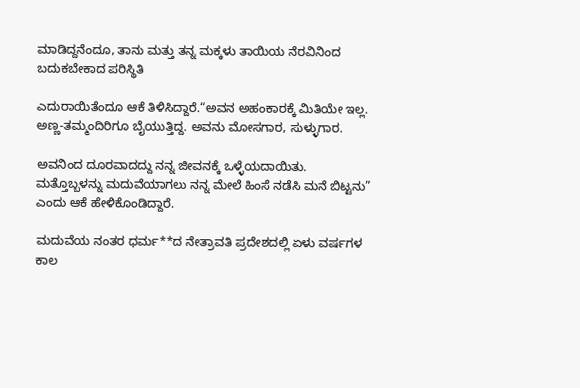ಮಾಡಿದ್ದನೆಂದೂ, ತಾನು ಮತ್ತು ತನ್ನ ಮಕ್ಕಳು ತಾಯಿಯ ನೆರವಿನಿಂದ ಬದುಕಬೇಕಾದ ಪರಿಸ್ಥಿತಿ

ಎದುರಾಯಿತೆಂದೂ ಆಕೆ ತಿಳಿಸಿದ್ದಾರೆ.“ಅವನ ಅಹಂಕಾರಕ್ಕೆ ಮಿತಿಯೇ ಇಲ್ಲ. ಅಣ್ಣ-ತಮ್ಮಂದಿರಿಗೂ ಬೈಯುತ್ತಿದ್ದ. ಅವನು ಮೋಸಗಾರ, ಸುಳ್ಳುಗಾರ.

ಅವನಿಂದ ದೂರವಾದದ್ದು ನನ್ನ ಜೀವನಕ್ಕೆ ಒಳ್ಳೆಯದಾಯಿತು. ಮತ್ತೊಬ್ಬಳನ್ನು ಮದುವೆಯಾಗಲು ನನ್ನ ಮೇಲೆ ಹಿಂಸೆ ನಡೆಸಿ ಮನೆ ಬಿಟ್ಟನು” ಎಂದು ಆಕೆ ಹೇಳಿಕೊಂಡಿದ್ದಾರೆ.

ಮದುವೆಯ ನಂತರ ಧರ್ಮ**ದ ನೇತ್ರಾವತಿ ಪ್ರದೇಶದಲ್ಲಿ ಏಳು ವರ್ಷಗಳ ಕಾಲ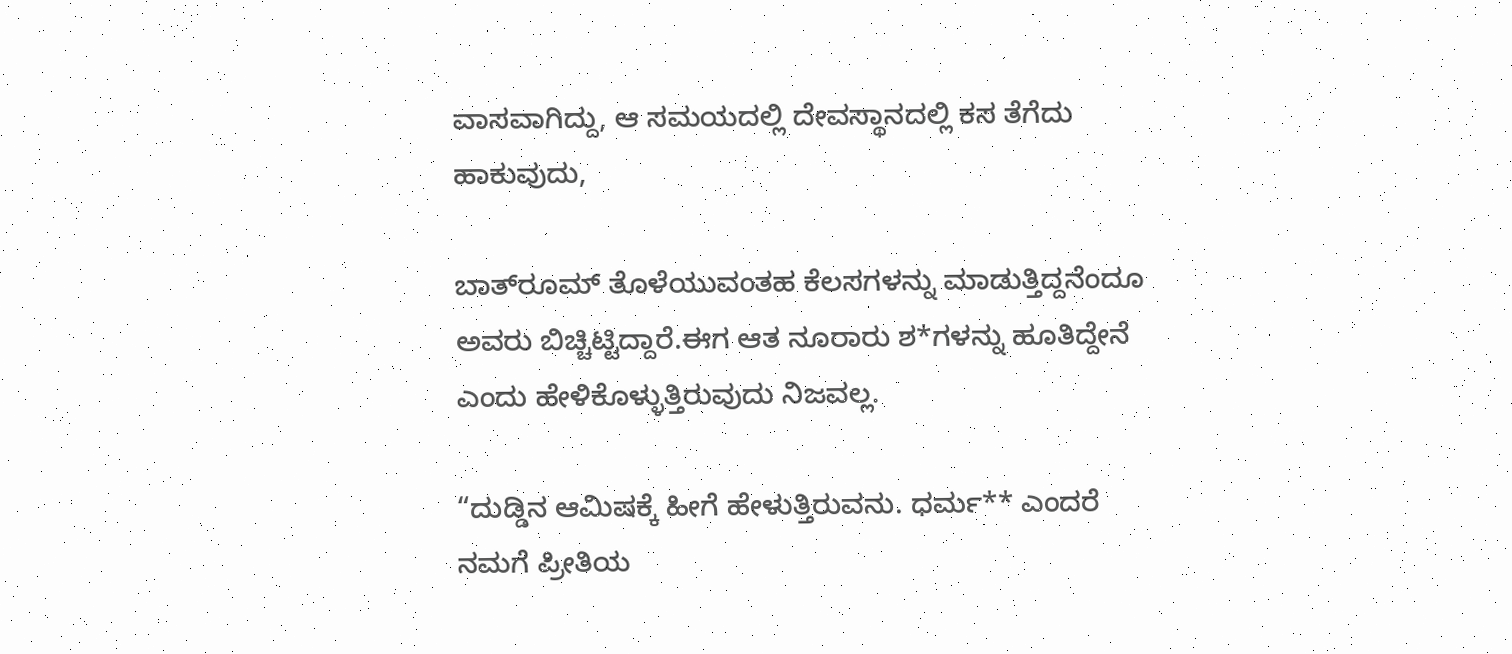ವಾಸವಾಗಿದ್ದು, ಆ ಸಮಯದಲ್ಲಿ ದೇವಸ್ಥಾನದಲ್ಲಿ ಕಸ ತೆಗೆದು ಹಾಕುವುದು,

ಬಾತ್‌ರೂಮ್ ತೊಳೆಯುವಂತಹ ಕೆಲಸಗಳನ್ನು ಮಾಡುತ್ತಿದ್ದನೆಂದೂ ಅವರು ಬಿಚ್ಚಿಟ್ಟಿದ್ದಾರೆ.ಈಗ ಆತ ನೂರಾರು ಶ*ಗಳನ್ನು ಹೂತಿದ್ದೇನೆ ಎಂದು ಹೇಳಿಕೊಳ್ಳುತ್ತಿರುವುದು ನಿಜವಲ್ಲ.

“ದುಡ್ಡಿನ ಆಮಿಷಕ್ಕೆ ಹೀಗೆ ಹೇಳುತ್ತಿರುವನು. ಧರ್ಮ** ಎಂದರೆ ನಮಗೆ ಪ್ರೀತಿಯ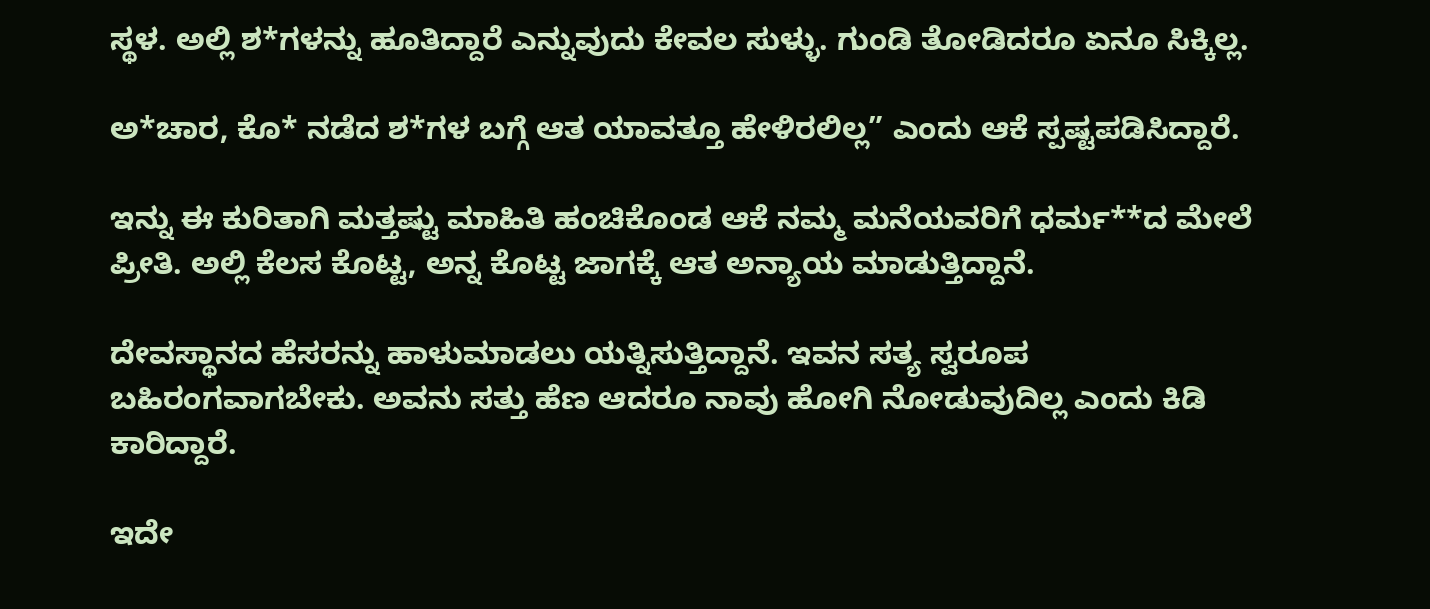ಸ್ಥಳ. ಅಲ್ಲಿ ಶ*ಗಳನ್ನು ಹೂತಿದ್ದಾರೆ ಎನ್ನುವುದು ಕೇವಲ ಸುಳ್ಳು. ಗುಂಡಿ ತೋಡಿದರೂ ಏನೂ ಸಿಕ್ಕಿಲ್ಲ.

ಅ*ಚಾರ, ಕೊ* ನಡೆದ ಶ*ಗಳ ಬಗ್ಗೆ ಆತ ಯಾವತ್ತೂ ಹೇಳಿರಲಿಲ್ಲ” ಎಂದು ಆಕೆ ಸ್ಪಷ್ಟಪಡಿಸಿದ್ದಾರೆ.

ಇನ್ನು ಈ ಕುರಿತಾಗಿ ಮತ್ತಷ್ಟು ಮಾಹಿತಿ ಹಂಚಿಕೊಂಡ ಆಕೆ ನಮ್ಮ ಮನೆಯವರಿಗೆ ಧರ್ಮ**ದ ಮೇಲೆ ಪ್ರೀತಿ. ಅಲ್ಲಿ ಕೆಲಸ ಕೊಟ್ಟ, ಅನ್ನ ಕೊಟ್ಟ ಜಾಗಕ್ಕೆ ಆತ ಅನ್ಯಾಯ ಮಾಡುತ್ತಿದ್ದಾನೆ.

ದೇವಸ್ಥಾನದ ಹೆಸರನ್ನು ಹಾಳುಮಾಡಲು ಯತ್ನಿಸುತ್ತಿದ್ದಾನೆ. ಇವನ ಸತ್ಯ ಸ್ವರೂಪ ಬಹಿರಂಗವಾಗಬೇಕು. ಅವನು ಸತ್ತು ಹೆಣ ಆದರೂ ನಾವು ಹೋಗಿ ನೋಡುವುದಿಲ್ಲ ಎಂದು ಕಿಡಿ ಕಾರಿದ್ದಾರೆ.

ಇದೇ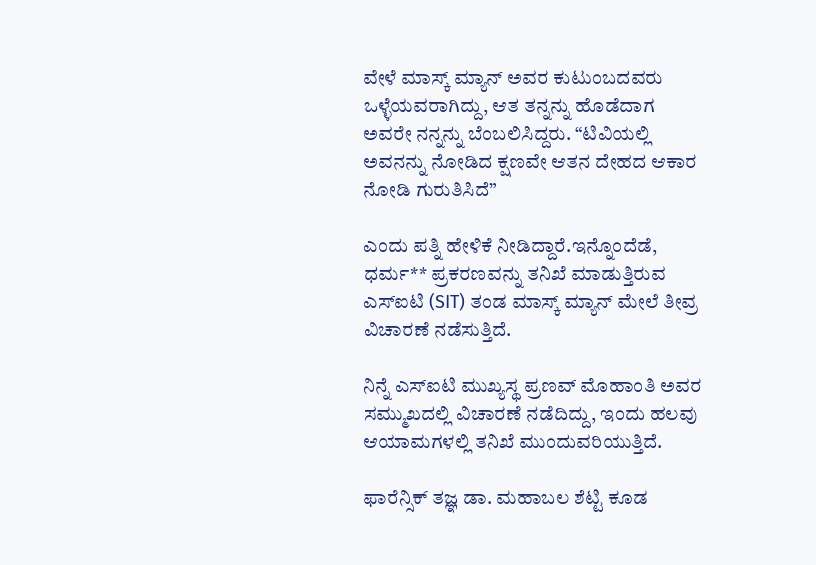ವೇಳೆ ಮಾಸ್ಕ್ ಮ್ಯಾನ್ ಅವರ ಕುಟುಂಬದವರು ಒಳ್ಳೆಯವರಾಗಿದ್ದು, ಆತ ತನ್ನನ್ನು ಹೊಡೆದಾಗ ಅವರೇ ನನ್ನನ್ನು ಬೆಂಬಲಿಸಿದ್ದರು. “ಟಿವಿಯಲ್ಲಿ ಅವನನ್ನು ನೋಡಿದ ಕ್ಷಣವೇ ಆತನ ದೇಹದ ಆಕಾರ ನೋಡಿ ಗುರುತಿಸಿದೆ”

ಎಂದು ಪತ್ನಿ ಹೇಳಿಕೆ ನೀಡಿದ್ದಾರೆ.ಇನ್ನೊಂದೆಡೆ, ಧರ್ಮ** ಪ್ರಕರಣವನ್ನು ತನಿಖೆ ಮಾಡುತ್ತಿರುವ ಎಸ್‌ಐಟಿ (SIT) ತಂಡ ಮಾಸ್ಕ್ ಮ್ಯಾನ್ ಮೇಲೆ ತೀವ್ರ ವಿಚಾರಣೆ ನಡೆಸುತ್ತಿದೆ.

ನಿನ್ನೆ ಎಸ್‌ಐಟಿ ಮುಖ್ಯಸ್ಥ ಪ್ರಣವ್ ಮೊಹಾಂತಿ ಅವರ ಸಮ್ಮುಖದಲ್ಲಿ ವಿಚಾರಣೆ ನಡೆದಿದ್ದು, ಇಂದು ಹಲವು ಆಯಾಮಗಳಲ್ಲಿ ತನಿಖೆ ಮುಂದುವರಿಯುತ್ತಿದೆ.

ಫಾರೆನ್ಸಿಕ್ ತಜ್ಞ ಡಾ. ಮಹಾಬಲ ಶೆಟ್ಟಿ ಕೂಡ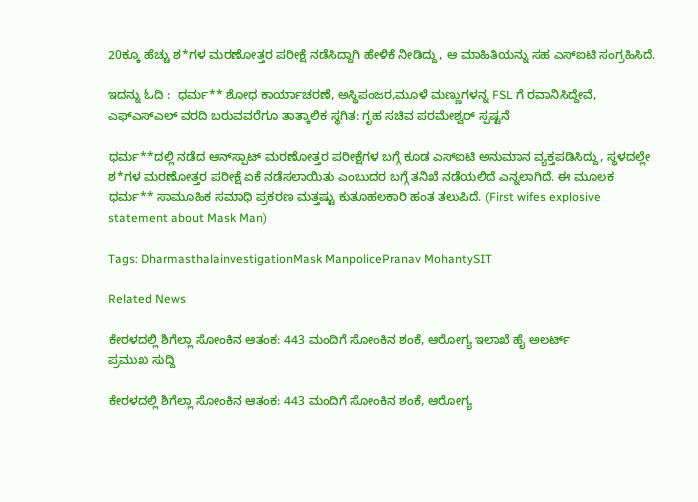20ಕ್ಕೂ ಹೆಚ್ಚು ಶ*ಗಳ ಮರಣೋತ್ತರ ಪರೀಕ್ಷೆ ನಡೆಸಿದ್ದಾಗಿ ಹೇಳಿಕೆ ನೀಡಿದ್ದು, ಆ ಮಾಹಿತಿಯನ್ನು ಸಹ ಎಸ್‌ಐಟಿ ಸಂಗ್ರಹಿಸಿದೆ.

ಇದನ್ನು ಓದಿ :  ಧರ್ಮ** ಶೋಧ ಕಾರ್ಯಾಚರಣೆ, ಅಸ್ಥಿಪಂಜರ,ಮೂಳೆ ಮಣ್ಣುಗಳನ್ನ FSL ಗೆ ರವಾನಿಸಿದ್ದೇವೆ, ಎಫ್‌ಎಸ್‌ಎಲ್ ವರದಿ ಬರುವವರೆಗೂ ತಾತ್ಕಾಲಿಕ ಸ್ಥಗಿತ: ಗೃಹ ಸಚಿವ ಪರಮೇಶ್ವರ್ ಸ್ಪಷ್ಟನೆ

ಧರ್ಮ**ದಲ್ಲಿ ನಡೆದ ಆನ್‌ಸ್ಪಾಟ್ ಮರಣೋತ್ತರ ಪರೀಕ್ಷೆಗಳ ಬಗ್ಗೆ ಕೂಡ ಎಸ್‌ಐಟಿ ಅನುಮಾನ ವ್ಯಕ್ತಪಡಿಸಿದ್ದು, ಸ್ಥಳದಲ್ಲೇ ಶ*ಗಳ ಮರಣೋತ್ತರ ಪರೀಕ್ಷೆ ಏಕೆ ನಡೆಸಲಾಯಿತು ಎಂಬುದರ ಬಗ್ಗೆ ತನಿಖೆ ನಡೆಯಲಿದೆ ಎನ್ನಲಾಗಿದೆ. ಈ ಮೂಲಕ ಧರ್ಮ** ಸಾಮೂಹಿಕ ಸಮಾಧಿ ಪ್ರಕರಣ ಮತ್ತಷ್ಟು ಕುತೂಹಲಕಾರಿ ಹಂತ ತಲುಪಿದೆ. (First wifes explosive statement about Mask Man)

Tags: DharmasthalainvestigationMask ManpolicePranav MohantySIT

Related News

ಕೇರಳದಲ್ಲಿ ಶಿಗೆಲ್ಲಾ ಸೋಂಕಿನ ಆತಂಕ: 443 ಮಂದಿಗೆ ಸೋಂಕಿನ ಶಂಕೆ, ಆರೋಗ್ಯ ಇಲಾಖೆ ಹೈ ಅಲರ್ಟ್
ಪ್ರಮುಖ ಸುದ್ದಿ

ಕೇರಳದಲ್ಲಿ ಶಿಗೆಲ್ಲಾ ಸೋಂಕಿನ ಆತಂಕ: 443 ಮಂದಿಗೆ ಸೋಂಕಿನ ಶಂಕೆ, ಆರೋಗ್ಯ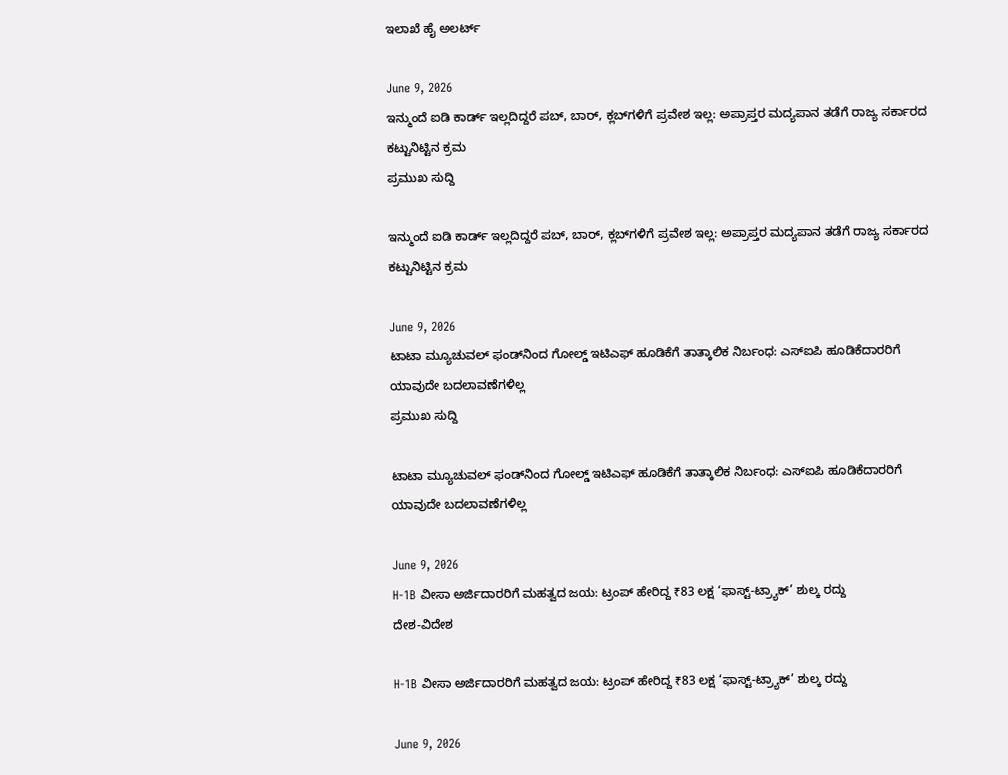ಇಲಾಖೆ ಹೈ ಅಲರ್ಟ್

June 9, 2026
ಇನ್ಮುಂದೆ ಐಡಿ ಕಾರ್ಡ್ ಇಲ್ಲದಿದ್ದರೆ ಪಬ್, ಬಾರ್, ಕ್ಲಬ್‌ಗಳಿಗೆ ಪ್ರವೇಶ ಇಲ್ಲ: ಅಪ್ರಾಪ್ತರ ಮದ್ಯಪಾನ ತಡೆಗೆ ರಾಜ್ಯ ಸರ್ಕಾರದ ಕಟ್ಟುನಿಟ್ಟಿನ ಕ್ರಮ
ಪ್ರಮುಖ ಸುದ್ದಿ

ಇನ್ಮುಂದೆ ಐಡಿ ಕಾರ್ಡ್ ಇಲ್ಲದಿದ್ದರೆ ಪಬ್, ಬಾರ್, ಕ್ಲಬ್‌ಗಳಿಗೆ ಪ್ರವೇಶ ಇಲ್ಲ: ಅಪ್ರಾಪ್ತರ ಮದ್ಯಪಾನ ತಡೆಗೆ ರಾಜ್ಯ ಸರ್ಕಾರದ ಕಟ್ಟುನಿಟ್ಟಿನ ಕ್ರಮ

June 9, 2026
ಟಾಟಾ ಮ್ಯೂಚುವಲ್ ಫಂಡ್‌ನಿಂದ ಗೋಲ್ಡ್ ಇಟಿಎಫ್ ಹೂಡಿಕೆಗೆ ತಾತ್ಕಾಲಿಕ ನಿರ್ಬಂಧ: ಎಸ್‌ಐಪಿ ಹೂಡಿಕೆದಾರರಿಗೆ ಯಾವುದೇ ಬದಲಾವಣೆಗಳಿಲ್ಲ
ಪ್ರಮುಖ ಸುದ್ದಿ

ಟಾಟಾ ಮ್ಯೂಚುವಲ್ ಫಂಡ್‌ನಿಂದ ಗೋಲ್ಡ್ ಇಟಿಎಫ್ ಹೂಡಿಕೆಗೆ ತಾತ್ಕಾಲಿಕ ನಿರ್ಬಂಧ: ಎಸ್‌ಐಪಿ ಹೂಡಿಕೆದಾರರಿಗೆ ಯಾವುದೇ ಬದಲಾವಣೆಗಳಿಲ್ಲ

June 9, 2026
H-1B ವೀಸಾ ಅರ್ಜಿದಾರರಿಗೆ ಮಹತ್ವದ ಜಯ: ಟ್ರಂಪ್ ಹೇರಿದ್ದ ₹83 ಲಕ್ಷ ‘ಫಾಸ್ಟ್-ಟ್ರ್ಯಾಕ್’ ಶುಲ್ಕ ರದ್ದು
ದೇಶ-ವಿದೇಶ

H-1B ವೀಸಾ ಅರ್ಜಿದಾರರಿಗೆ ಮಹತ್ವದ ಜಯ: ಟ್ರಂಪ್ ಹೇರಿದ್ದ ₹83 ಲಕ್ಷ ‘ಫಾಸ್ಟ್-ಟ್ರ್ಯಾಕ್’ ಶುಲ್ಕ ರದ್ದು

June 9, 2026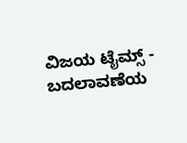ವಿಜಯ ಟೈಮ್ಸ್‌ - ಬದಲಾವಣೆಯ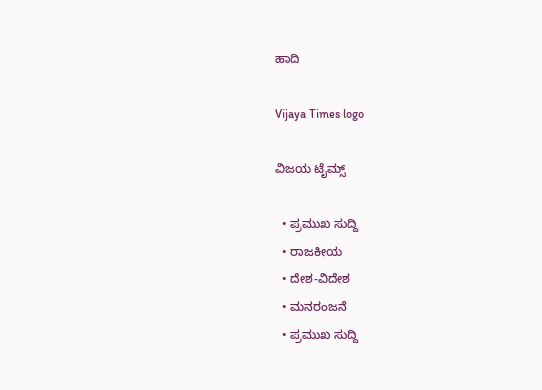ಹಾದಿ

Vijaya Times logo

ವಿಜಯ ಟೈಮ್ಸ್‌

  • ಪ್ರಮುಖ ಸುದ್ದಿ
  • ರಾಜಕೀಯ
  • ದೇಶ-ವಿದೇಶ
  • ಮನರಂಜನೆ
  • ಪ್ರಮುಖ ಸುದ್ದಿ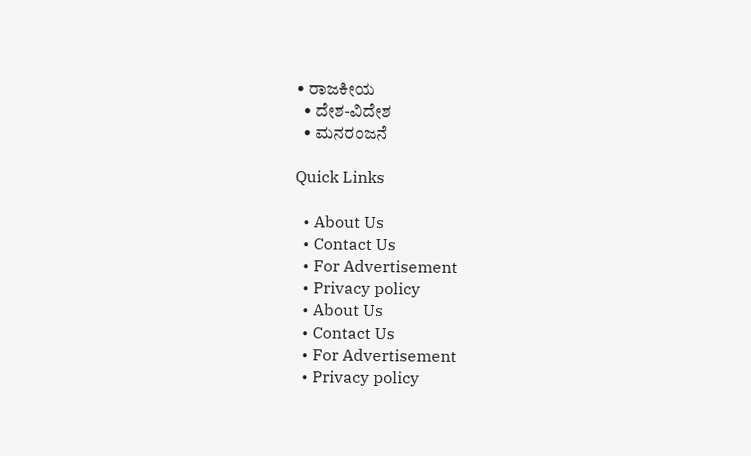• ರಾಜಕೀಯ
  • ದೇಶ-ವಿದೇಶ
  • ಮನರಂಜನೆ

Quick Links

  • About Us
  • Contact Us
  • For Advertisement
  • Privacy policy
  • About Us
  • Contact Us
  • For Advertisement
  • Privacy policy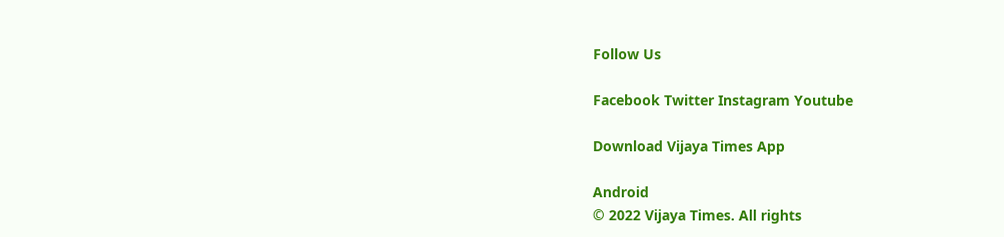Follow Us

Facebook Twitter Instagram Youtube

Download Vijaya Times App

Android
© 2022 Vijaya Times. All rights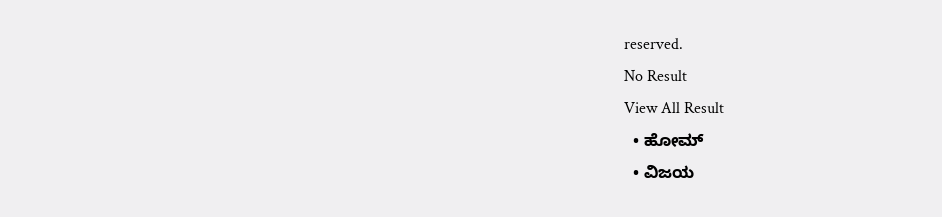reserved.
No Result
View All Result
  • ಹೋಮ್
  • ವಿಜಯ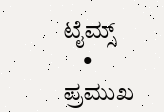ಟೈಮ್ಸ್‌
    • ಪ್ರಮುಖ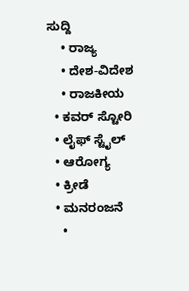ಸುದ್ದಿ
    • ರಾಜ್ಯ
    • ದೇಶ-ವಿದೇಶ
    • ರಾಜಕೀಯ
  • ಕವರ್‌ ಸ್ಟೋರಿ
  • ಲೈಫ್ ಸ್ಟೈಲ್
  • ಆರೋಗ್ಯ
  • ಕ್ರೀಡೆ
  • ಮನರಂಜನೆ
    •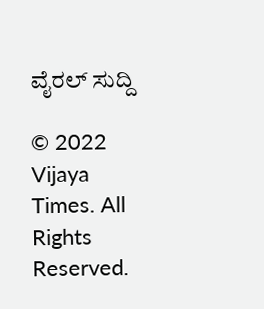ವೈರಲ್ ಸುದ್ದಿ

© 2022 Vijaya Times. All Rights Reserved.